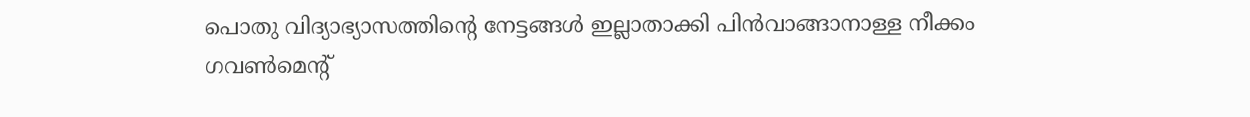പൊതു വിദ്യാഭ്യാസത്തിൻ്റെ നേട്ടങ്ങൾ ഇല്ലാതാക്കി പിൻവാങ്ങാനാള്ള നീക്കം ഗവൺമെൻ്റ്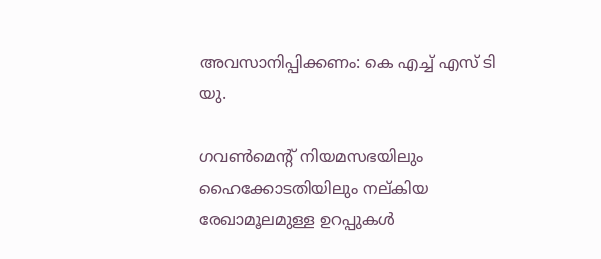അവസാനിപ്പിക്കണം: കെ എച്ച് എസ് ടി യു.

ഗവൺമെൻ്റ് നിയമസഭയിലും ഹൈക്കോടതിയിലും നല്കിയ രേഖാമൂലമുള്ള ഉറപ്പുകൾ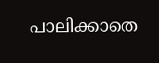പാലിക്കാതെ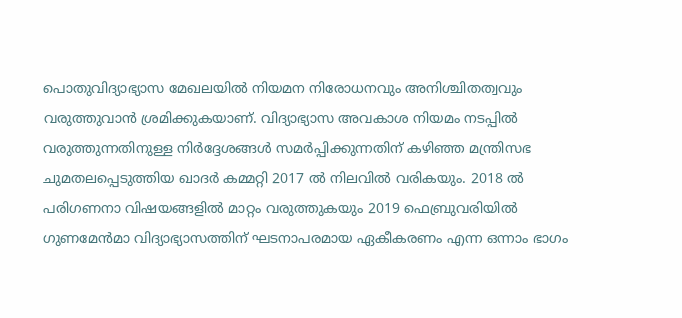പൊതുവിദ്യാഭ്യാസ മേഖലയിൽ നിയമന നിരോധനവും അനിശ്ചിതത്വവും വരുത്തുവാൻ ശ്രമിക്കുകയാണ്. വിദ്യാഭ്യാസ അവകാശ നിയമം നടപ്പിൽ വരുത്തുന്നതിനുള്ള നിർദ്ദേശങ്ങൾ സമർപ്പിക്കുന്നതിന് കഴിഞ്ഞ മന്ത്രിസഭ ചുമതലപ്പെടുത്തിയ ഖാദർ കമ്മറ്റി 2017 ൽ നിലവിൽ വരികയും. 2018 ൽ പരിഗണനാ വിഷയങ്ങളിൽ മാറ്റം വരുത്തുകയും 2019 ഫെബ്രുവരിയിൽ ഗുണമേൻമാ വിദ്യാഭ്യാസത്തിന് ഘടനാപരമായ ഏകീകരണം എന്ന ഒന്നാം ഭാഗം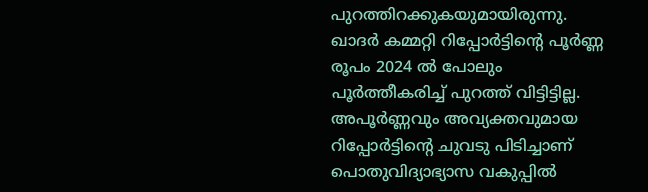പുറത്തിറക്കുകയുമായിരുന്നു. ഖാദർ കമ്മറ്റി റിപ്പോർട്ടിൻ്റെ പൂർണ്ണ രൂപം 2024 ൽ പോലും പൂർത്തീകരിച്ച് പുറത്ത് വിട്ടിട്ടില്ല. അപൂർണ്ണവും അവ്യക്തവുമായ റിപ്പോർട്ടിൻ്റെ ചുവടു പിടിച്ചാണ് പൊതുവിദ്യാഭ്യാസ വകുപ്പിൽ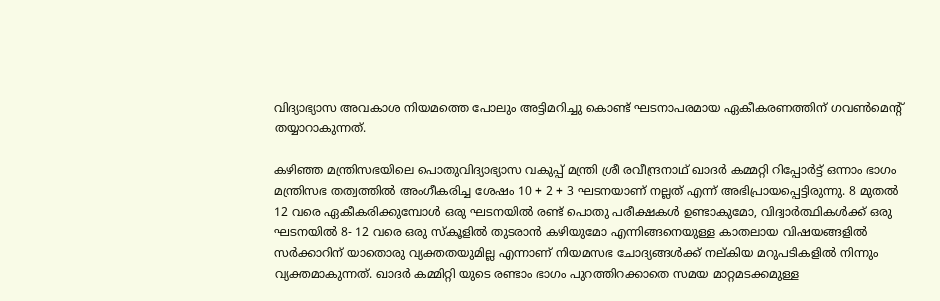വിദ്യാഭ്യാസ അവകാശ നിയമത്തെ പോലും അട്ടിമറിച്ചു കൊണ്ട് ഘടനാപരമായ ഏകീകരണത്തിന് ഗവൺമെൻ്റ് തയ്യാറാകുന്നത്.

കഴിഞ്ഞ മന്ത്രിസഭയിലെ പൊതുവിദ്യാഭ്യാസ വകുപ്പ് മന്ത്രി ശ്രീ രവീന്ദ്രനാഥ് ഖാദർ കമ്മറ്റി റിപ്പോർട്ട് ഒന്നാം ഭാഗം മന്ത്രിസഭ തത്വത്തിൽ അംഗീകരിച്ച ശേഷം 10 + 2 + 3 ഘടനയാണ് നല്ലത് എന്ന് അഭിപ്രായപ്പെട്ടിരുന്നു. 8 മുതൽ 12 വരെ ഏകീകരിക്കുമ്പോൾ ഒരു ഘടനയിൽ രണ്ട് പൊതു പരീക്ഷകൾ ഉണ്ടാകുമോ, വിദ്വാർത്ഥികൾക്ക് ഒരു ഘടനയിൽ 8- 12 വരെ ഒരു സ്കൂളിൽ തുടരാൻ കഴിയുമോ എന്നിങ്ങനെയുള്ള കാതലായ വിഷയങ്ങളിൽ സർക്കാറിന് യാതൊരു വ്യക്തതയുമില്ല എന്നാണ് നിയമസഭ ചോദ്യങ്ങൾക്ക് നല്കിയ മറുപടികളിൽ നിന്നും വ്യക്തമാകുന്നത്. ഖാദർ കമ്മിറ്റി യുടെ രണ്ടാം ഭാഗം പുറത്തിറക്കാതെ സമയ മാറ്റമടക്കമുള്ള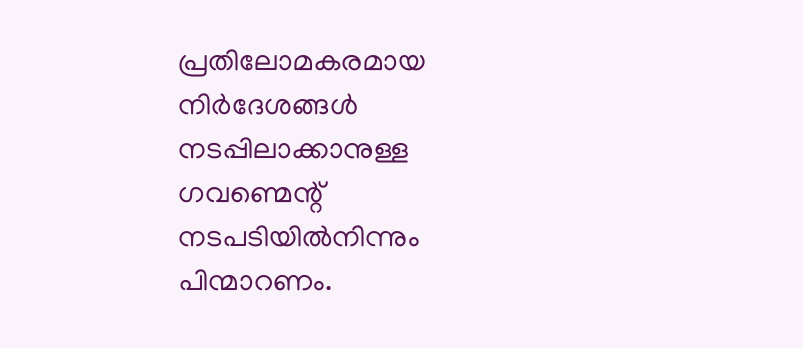പ്രതിലോമകരമായ നിർദേശങ്ങൾ നടപ്പിലാക്കാനുള്ള ഗവണ്മെന്റ് നടപടിയിൽനിന്നും പിന്മാറണം.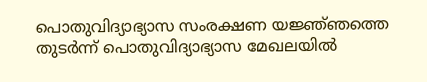പൊതുവിദ്യാഭ്യാസ സംരക്ഷണ യജ്ഞ്ഞത്തെ തുടർന്ന് പൊതുവിദ്യാഭ്യാസ മേഖലയിൽ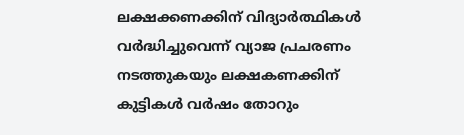ലക്ഷക്കണക്കിന് വിദ്യാർത്ഥികൾ വർദ്ധിച്ചുവെന്ന് വ്യാജ പ്രചരണം നടത്തുകയും ലക്ഷകണക്കിന് കുട്ടികൾ വർഷം തോറും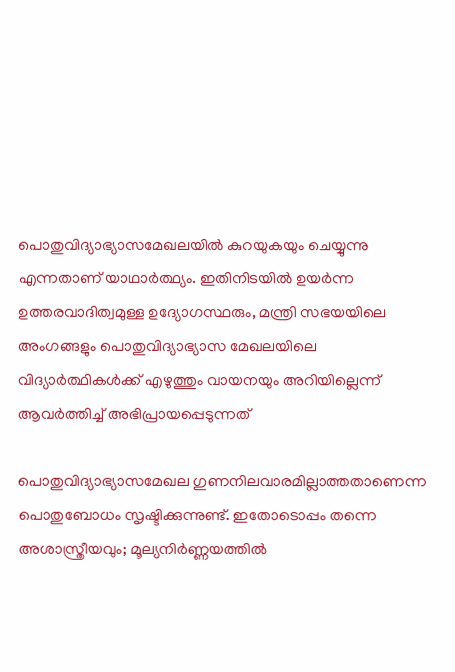പൊതുവിദ്യാഭ്യാസമേഖലയിൽ കുറയുകയും ചെയ്യുന്നു എന്നതാണ് യാഥാർത്ഥ്യം. ഇതിനിടയിൽ ഉയർന്ന ഉത്തരവാദിത്വമുള്ള ഉദ്യോഗസ്ഥരും, മന്ത്രി സഭയയിലെ അംഗങ്ങളും പൊതുവിദ്യാഭ്യാസ മേഖലയിലെ വിദ്യാർത്ഥികൾക്ക് എഴുത്തും വായനയും അറിയില്ലെന്ന് ആവർത്തിച്ച് അഭിപ്രായപ്പെടുന്നത്

പൊതുവിദ്യാഭ്യാസമേഖല ഗുണനിലവാരമില്ലാത്തതാണെന്ന പൊതുബോധം സൃഷ്ടിക്കുന്നുണ്ട്. ഇതോടൊപ്പം തന്നെ അശാസ്ത്രീയവും; മൂല്യനിർണ്ണയത്തിൽ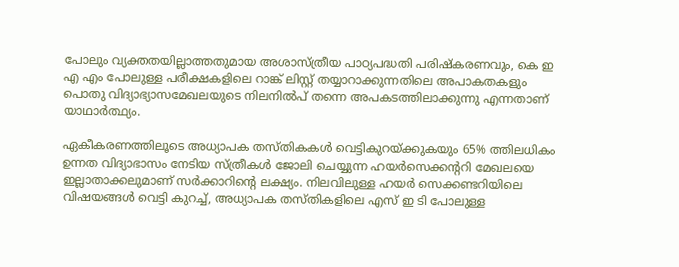പോലും വ്യക്തതയില്ലാത്തതുമായ അശാസ്ത്രീയ പാഠ്യപദ്ധതി പരിഷ്കരണവും, കെ ഇ എ എം പോലുള്ള പരീക്ഷകളിലെ റാങ്ക് ലിസ്റ്റ് തയ്യാറാക്കുന്നതിലെ അപാകതകളും പൊതു വിദ്യാഭ്യാസമേഖലയുടെ നിലനിൽപ് തന്നെ അപകടത്തിലാക്കുന്നു എന്നതാണ് യാഥാർത്ഥ്യം.

ഏകീകരണത്തിലൂടെ അധ്യാപക തസ്തികകൾ വെട്ടികുറയ്ക്കുകയും 65% ത്തിലധികം ഉന്നത വിദ്യാഭാസം നേടിയ സ്ത്രീകൾ ജോലി ചെയ്യുന്ന ഹയർസെക്കന്ററി മേഖലയെ ഇല്ലാതാക്കലുമാണ് സർക്കാറിൻ്റെ ലക്ഷ്യം. നിലവിലുള്ള ഹയർ സെക്കണ്ടറിയിലെ വിഷയങ്ങൾ വെട്ടി കുറച്ച്, അധ്യാപക തസ്തികളിലെ എസ് ഇ ടി പോലുള്ള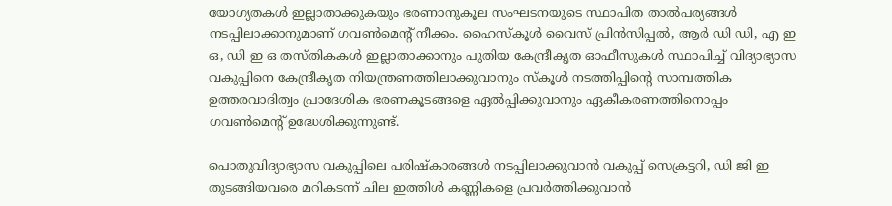യോഗ്യതകൾ ഇല്ലാതാക്കുകയും ഭരണാനുകൂല സംഘടനയുടെ സ്ഥാപിത താൽപര്യങ്ങൾ നടപ്പിലാക്കാനുമാണ് ഗവൺമെൻ്റ് നീക്കം. ഹൈസ്കൂൾ വൈസ് പ്രിൻസിപ്പൽ, ആർ ഡി ഡി, എ ഇ ഒ, ഡി ഇ ഒ തസ്തികകൾ ഇല്ലാതാക്കാനും പുതിയ കേന്ദ്രീകൃത ഓഫീസുകൾ സ്ഥാപിച്ച് വിദ്യാഭ്യാസ വകുപ്പിനെ കേന്ദ്രീകൃത നിയന്ത്രണത്തിലാക്കുവാനും സ്കൂൾ നടത്തിപ്പിൻ്റെ സാമ്പത്തിക ഉത്തരവാദിത്വം പ്രാദേശിക ഭരണകൂടങ്ങളെ ഏൽപ്പിക്കുവാനും ഏകീകരണത്തിനൊപ്പം ഗവൺമെൻ്റ് ഉദ്ധേശിക്കുന്നുണ്ട്.

പൊതുവിദ്യാഭ്യാസ വകുപ്പിലെ പരിഷ്കാരങ്ങൾ നടപ്പിലാക്കുവാൻ വകുപ്പ് സെക്രട്ടറി, ഡി ജി ഇ തുടങ്ങിയവരെ മറികടന്ന് ചില ഇത്തിൾ കണ്ണികളെ പ്രവർത്തിക്കുവാൻ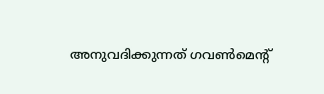അനുവദിക്കുന്നത് ഗവൺമെൻ്റ്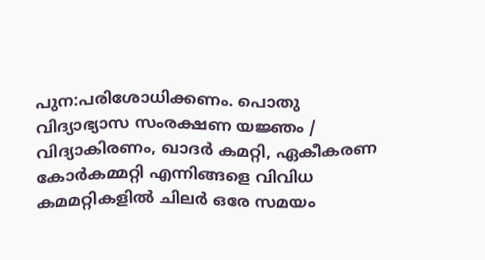പുന:പരിശോധിക്കണം. പൊതു വിദ്യാഭ്യാസ സംരക്ഷണ യജ്ഞം / വിദ്യാകിരണം, ഖാദർ കമറ്റി, ഏകീകരണ കോർകമ്മറ്റി എന്നിങ്ങളെ വിവിധ കമമറ്റികളിൽ ചിലർ ഒരേ സമയം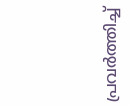പ്രവർത്തിച്ച്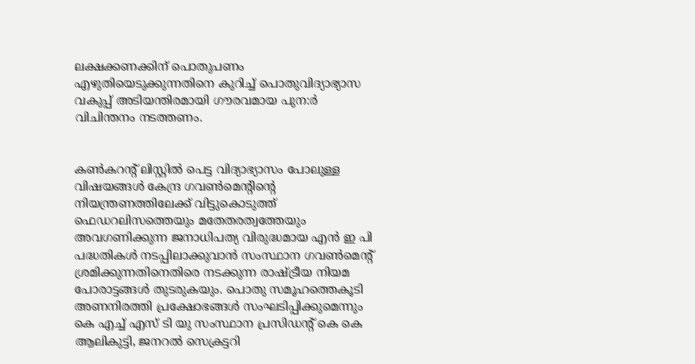ലക്ഷക്കണക്കിന് പൊതുപണം എഴുതിയെടുക്കുന്നതിനെ കുറിച്ച് പൊതുവിദ്യാഭ്യാസ വകുപ്പ് അടിയന്തിരമായി ഗൗരവമായ പുന:ർ വിചിന്തനം നടത്തണം.


കൺകറൻ്റ് ലിസ്റ്റിൽ പെട്ട വിദ്യാഭ്യാസം പോലുള്ള വിഷയങ്ങൾ കേന്ദ്ര ഗവൺമെൻ്റിൻ്റെ നിയന്ത്രണത്തിലേക്ക് വിട്ടുകൊടുത്ത് ഫെഡറലിസത്തെയും മതേതരത്വത്തേയും അവഗണിക്കുന്ന ജനാധിപത്യ വിരുദ്ധമായ എൻ ഇ പി പദ്ധതികൾ നടപ്പിലാക്കുവാൻ സംസ്ഥാന ഗവൺമെൻ്റ് ശ്രമിക്കുന്നതിനെതിരെ നടക്കുന്ന രാഷ്ട്രീയ നിയമ പോരാട്ടങ്ങൾ തുടരുകയും. പൊതു സമൂഹത്തെകൂടി അണനിരത്തി പ്രക്ഷോഭങ്ങൾ സംഘടിപ്പിക്കുമെന്നും കെ എച്ച് എസ് ടി യു സംസ്ഥാന പ്രസിഡന്റ് കെ കെ ആലികുട്ടി, ജനറൽ സെക്രട്ടറി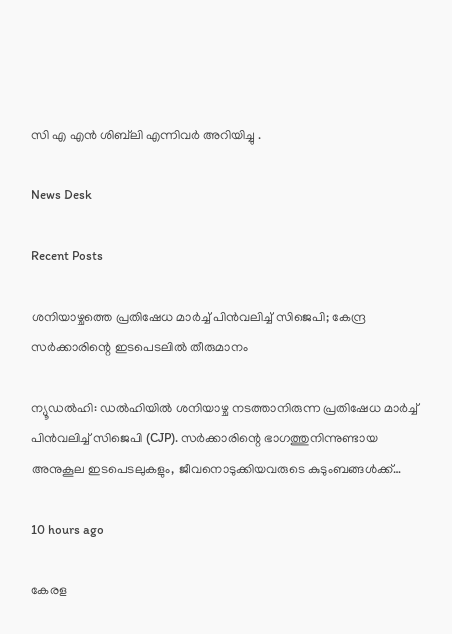സി എ എൻ ശിബ്‌ലി എന്നിവർ അറിയിച്ചു .

News Desk

Recent Posts

ശനിയാഴ്ചത്തെ പ്രതിഷേധ മാർച്ച് പിൻവലിച്ച് സിജെപി; കേന്ദ്ര സർക്കാരിന്റെ ഇടപെടലിൽ തീരുമാനം

ന്യൂഡൽഹി: ഡൽഹിയിൽ ശനിയാഴ്ച നടത്താനിരുന്ന പ്രതിഷേധ മാർച്ച് പിൻവലിച്ച് സിജെപി (CJP). സർക്കാരിന്റെ ഭാഗത്തുനിന്നുണ്ടായ അനുകൂല ഇടപെടലുകളും, ജീവനൊടുക്കിയവരുടെ കുടുംബങ്ങൾക്ക്…

10 hours ago

കേരള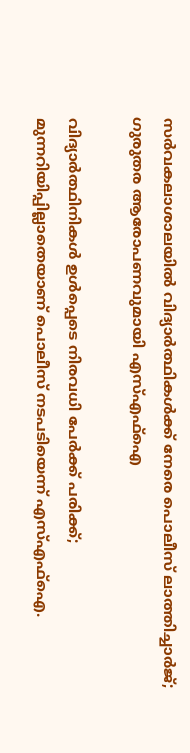സർവകലാശാലയിൽ വിദ്യാർത്ഥികൾക്ക് നേരെ പൊലീസ് ലാത്തിച്ചാർജ്; ഗുരുതര ആരോപണവുമായി എസ്‌എഫ്‌ഐ

വിദ്യാർത്ഥിനികൾ ഉൾപ്പെടെ നിരവധി പേർക്ക് പരിക്ക്; മുന്നറിയിപ്പില്ലാതെയാണ് പൊലീസ് നടപടിയെന്ന് എസ്‌എഫ്‌ഐ.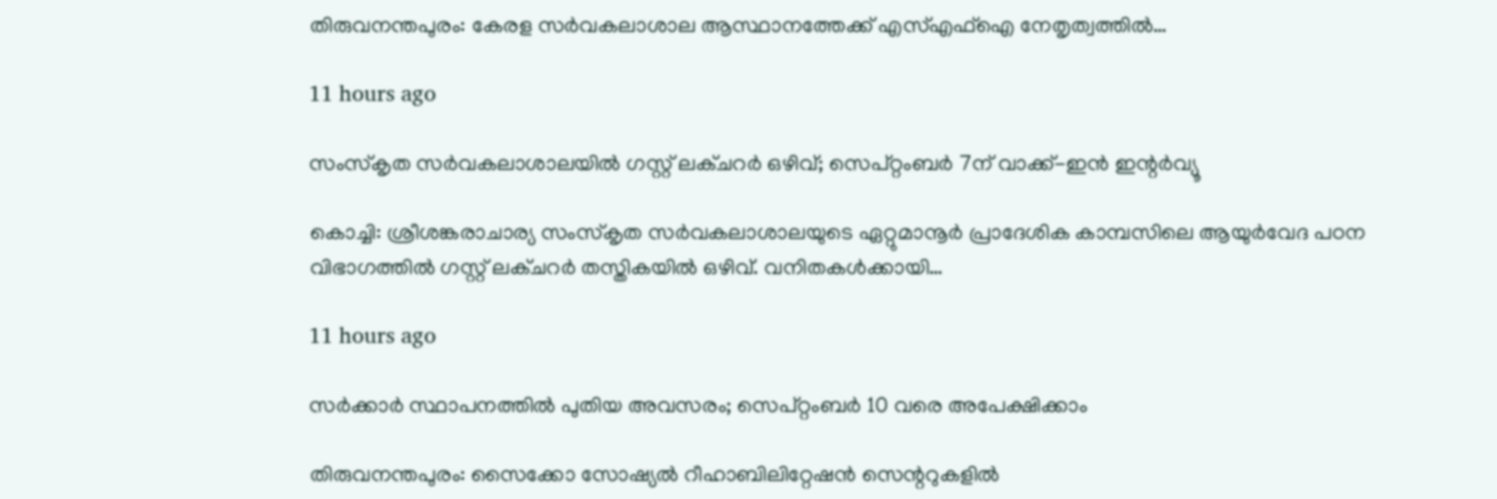തിരുവനന്തപുരം: കേരള സർവകലാശാല ആസ്ഥാനത്തേക്ക് എസ്‌എഫ്‌ഐ നേതൃത്വത്തിൽ…

11 hours ago

സംസ്‌കൃത സർവകലാശാലയിൽ ഗസ്റ്റ് ലക്ചറർ ഒഴിവ്; സെപ്റ്റംബർ 7ന് വാക്ക്-ഇൻ ഇന്റർവ്യൂ

കൊച്ചി: ശ്രീശങ്കരാചാര്യ സംസ്‌കൃത സർവകലാശാലയുടെ ഏറ്റുമാനൂർ പ്രാദേശിക കാമ്പസിലെ ആയുർവേദ പഠന വിഭാഗത്തിൽ ഗസ്റ്റ് ലക്ചറർ തസ്തികയിൽ ഒഴിവ്. വനിതകൾക്കായി…

11 hours ago

സർക്കാർ സ്ഥാപനത്തിൽ പുതിയ അവസരം; സെപ്റ്റംബർ 10 വരെ അപേക്ഷിക്കാം

തിരുവനന്തപുരം: സൈക്കോ സോഷ്യൽ റീഹാബിലിറ്റേഷൻ സെന്ററുകളിൽ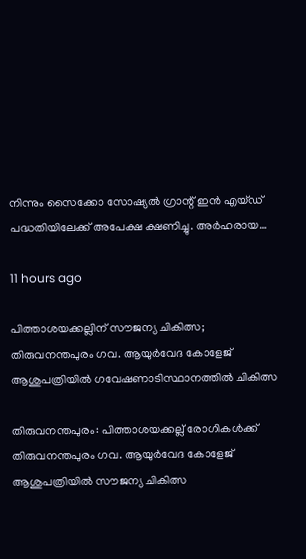നിന്നും സൈക്കോ സോഷ്യൽ ഗ്രാന്റ് ഇൻ എയ്ഡ് പദ്ധതിയിലേക്ക് അപേക്ഷ ക്ഷണിച്ചു. അർഹരായ…

11 hours ago

പിത്താശയക്കല്ലിന് സൗജന്യ ചികിത്സ; തിരുവനന്തപുരം ഗവ. ആയുർവേദ കോളേജ് ആശുപത്രിയിൽ ഗവേഷണാടിസ്ഥാനത്തിൽ ചികിത്സ

തിരുവനന്തപുരം: പിത്താശയക്കല്ല് രോഗികൾക്ക് തിരുവനന്തപുരം ഗവ. ആയുർവേദ കോളേജ് ആശുപത്രിയിൽ സൗജന്യ ചികിത്സ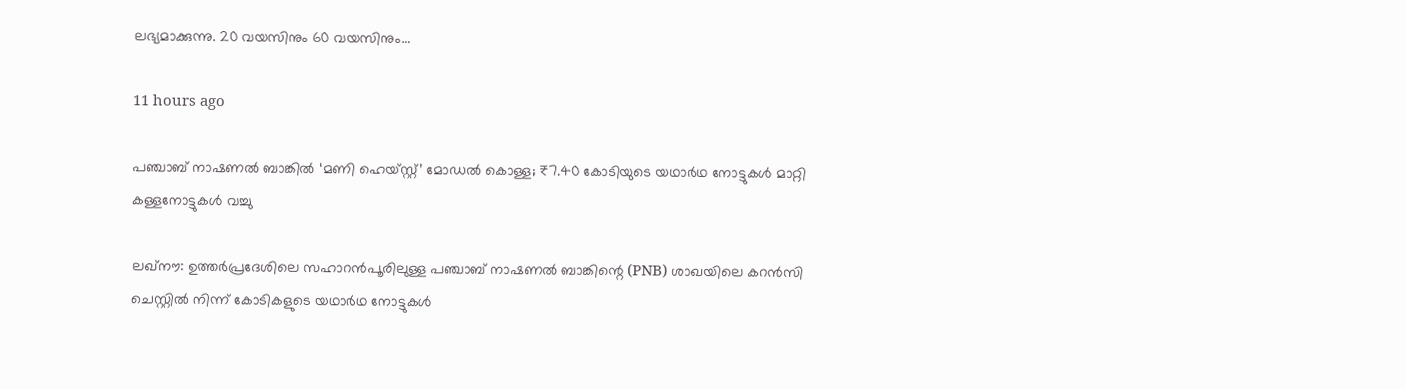ലഭ്യമാക്കുന്നു. 20 വയസിനും 60 വയസിനും…

11 hours ago

പഞ്ചാബ് നാഷണൽ ബാങ്കിൽ ‘മണി ഹെയ്സ്റ്റ്’ മോഡൽ കൊള്ള; ₹7.40 കോടിയുടെ യഥാർഥ നോട്ടുകൾ മാറ്റി കള്ളനോട്ടുകൾ വച്ചു

ലഖ്നൗ: ഉത്തർപ്രദേശിലെ സഹാറൻപൂരിലുള്ള പഞ്ചാബ് നാഷണൽ ബാങ്കിന്റെ (PNB) ശാഖയിലെ കറൻസി ചെസ്റ്റിൽ നിന്ന് കോടികളുടെ യഥാർഥ നോട്ടുകൾ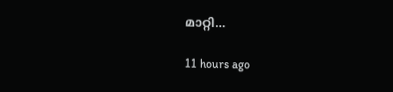മാറ്റി…

11 hours ago